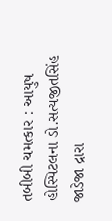તબીબી ચમત્કાર : આયુષ હોસ્પિટલના ડો.સત્યજીતસિંહ જાડેજા દ્રારા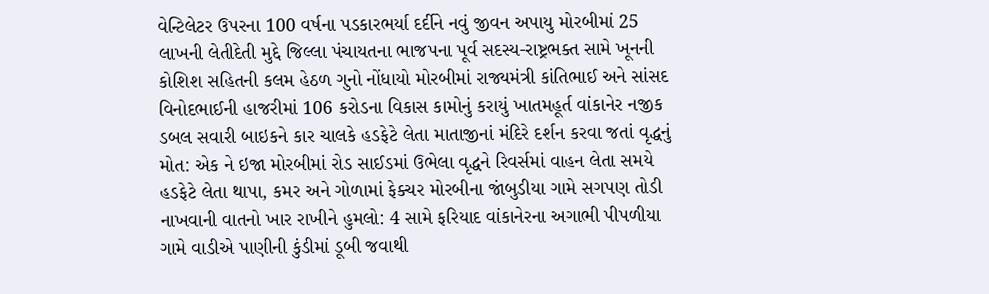વેન્ટિલેટર ઉપરના 100 વર્ષના પડકારભર્યા દર્દીને નવું જીવન અપાયુ મોરબીમાં 25 લાખની લેતીદેતી મુદ્દે જિલ્લા પંચાયતના ભાજપના પૂર્વ સદસ્ય-રાષ્ટ્રભક્ત સામે ખૂનની કોશિશ સહિતની કલમ હેઠળ ગુનો નોંધાયો મોરબીમાં રાજ્યમંત્રી કાંતિભાઈ અને સાંસદ વિનોદભાઈની હાજરીમાં 106 કરોડના વિકાસ કામોનું કરાયું ખાતમહૂર્ત વાંકાનેર નજીક ડબલ સવારી બાઇકને કાર ચાલકે હડફેટે લેતા માતાજીનાં મંદિરે દર્શન કરવા જતાં વૃદ્ધનું મોત: એક ને ઇજા મોરબીમાં રોડ સાઈડમાં ઉભેલા વૃદ્ધને રિવર્સમાં વાહન લેતા સમયે હડફેટે લેતા થાપા, કમર અને ગોળામાં ફેક્ચર મોરબીના જાંબુડીયા ગામે સગપણ તોડી નાખવાની વાતનો ખાર રાખીને હુમલો: 4 સામે ફરિયાદ વાંકાનેરના અગાભી પીપળીયા ગામે વાડીએ પાણીની કુંડીમાં ડૂબી જવાથી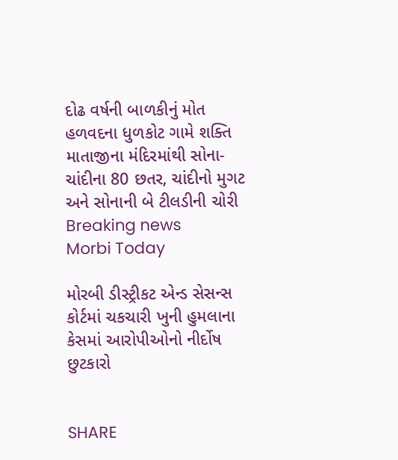દોઢ વર્ષની બાળકીનું મોત હળવદના ધુળકોટ ગામે શક્તિ માતાજીના મંદિરમાંથી સોના-ચાંદીના 80 છતર, ચાંદીનો મુગટ અને સોનાની બે ટીલડીની ચોરી
Breaking news
Morbi Today

મોરબી ડીસ્ટ્રીકટ એન્ડ સેસન્સ કોર્ટમાં ચકચારી ખુની હુમલાના કેસમાં આરોપીઓનો નીર્દોષ છુટકારો


SHARE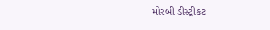મોરબી ડીસ્ટ્રીકટ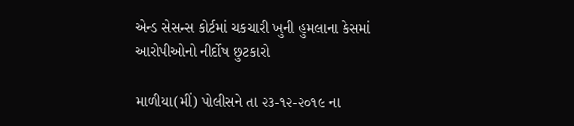એન્ડ સેસન્સ કોર્ટમાં ચકચારી ખુની હુમલાના કેસમાં આરોપીઓનો નીર્દોષ છુટકારો

માળીયા(મીં) પોલીસને તા ૨૩-૧૨-૨૦૧૯ ના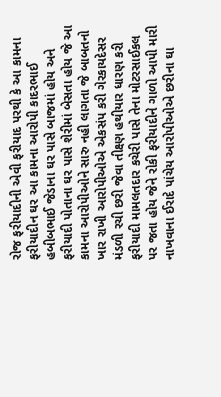રોજ ફરીયાદીની એવી ફરીયાદ પરથી કે આ કામના ફરીયાદીન ઘર આ કામના આરોપી કાદરભાઈ હબીબભાઈ જેડાના ઘર પાસે બાજમાં હોય અને ફરીયાદી પોતાના ઘર પાસે શેરીમાં બેસતા હોય જે આ કામના આરોપીઓને સારુ નહી લાગતા જે બાબતનો ખાર રાખી આરોપીઓએ એકસંપ કરી ગેરકાયદેસર મંડળી રચી છરી જેવા તીક્ષ્ણ હથીયાર ધારણ કરી ફરીયાદી મામલતદાર કચેરી પાસે તેના મોટરસાઈકલ પર જતા હોય જેને રોકી ફરીયાદીને ગાળો આપી મારી નાખવાના ઈરાદે પાંચેય આરોપીઓએ છરીના ઘા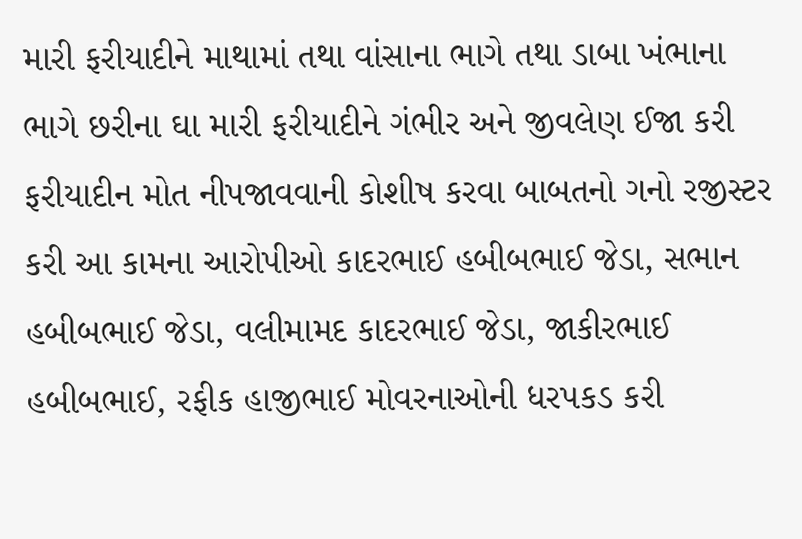મારી ફરીયાદીને માથામાં તથા વાંસાના ભાગે તથા ડાબા ખંભાના ભાગે છરીના ઘા મારી ફરીયાદીને ગંભીર અને જીવલેણ ઈજા કરી ફરીયાદીન મોત નીપજાવવાની કોશીષ કરવા બાબતનો ગનો રજીસ્ટર કરી આ કામના આરોપીઓ કાદરભાઈ હબીબભાઈ જેડા, સભાન હબીબભાઈ જેડા, વલીમામદ કાદરભાઈ જેડા, જાકીરભાઈ હબીબભાઈ, રફીક હાજીભાઈ મોવરનાઓની ધરપકડ કરી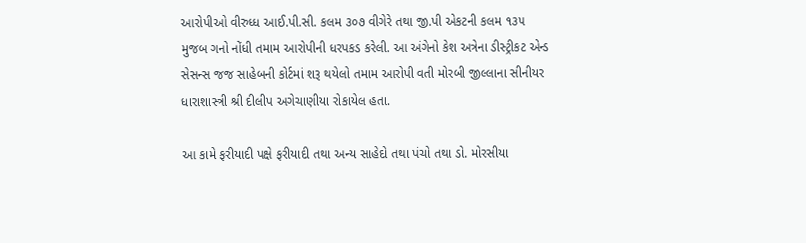આરોપીઓ વીરુધ્ધ આઈ.પી.સી. કલમ ૩૦૭ વીગેરે તથા જી.પી એકટની કલમ ૧૩૫ મુજબ ગનો નોંધી તમામ આરોપીની ધરપકડ કરેલી. આ અંગેનો કેશ અત્રેના ડીસ્ટ્રીકટ એન્ડ સેસન્સ જજ સાહેબની કોર્ટમાં શરૂ થયેલો તમામ આરોપી વતી મોરબી જીલ્લાના સીનીયર ધારાશાસ્ત્રી શ્રી દીલીપ અગેચાણીયા રોકાયેલ હતા.

આ કામે ફરીયાદી પક્ષે ફરીયાદી તથા અન્ય સાહેદો તથા પંચો તથા ડો. મોરસીયા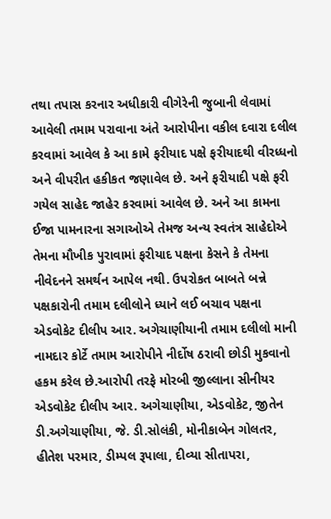તથા તપાસ કરનાર અધીકારી વીગેરેની જુબાની લેવામાં આવેલી તમામ પરાવાના અંતે આરોપીના વકીલ દવારા દલીલ કરવામાં આવેલ કે આ કામે ફરીયાદ પક્ષે ફરીયાદથી વીરધ્ધનો અને વીપરીત હકીકત જણાવેલ છે. અને ફરીયાદી પક્ષે ફરી ગયેલ સાહેદ જાહેર કરવામાં આવેલ છે. અને આ કામના ઈજા પામનારના સગાઓએ તેમજ અન્ય સ્વતંત્ર સાહેદોએ તેમના મૌખીક પુરાવામાં ફરીયાદ પક્ષના કેસને કે તેમના નીવેદનને સમર્થન આપેલ નથી. ઉપરોકત બાબતે બન્ને પક્ષકારોની તમામ દલીલોને ધ્યાને લઈ બચાવ પક્ષના એડવોકેટ દીલીપ આર. અગેચાણીયાની તમામ દલીલો માની નામદાર કોર્ટે તમામ આરોપીને નીર્દોષ ઠરાવી છોડી મુકવાનો હકમ કરેલ છે.આરોપી તરફે મોરબી જીલ્લાના સીનીયર એડવોકેટ દીલીપ આર. અગેચાણીયા, એડવોકેટ, જીતેન ડી.અગેચાણીયા, જે. ડી.સોલંકી, મોનીકાબેન ગોલતર, હીતેશ પરમાર, ડીમ્પલ રૂપાલા, દીવ્યા સીતાપરા,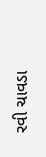રવી ચાવડા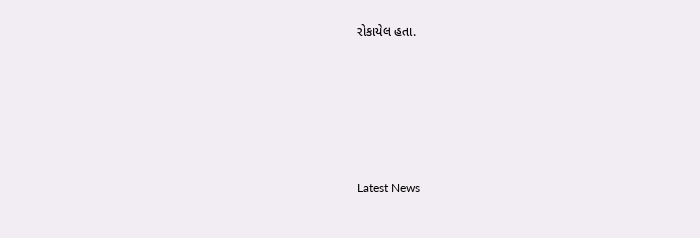રોકાયેલ હતા.






Latest News